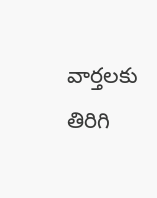వార్తలకు తిరిగి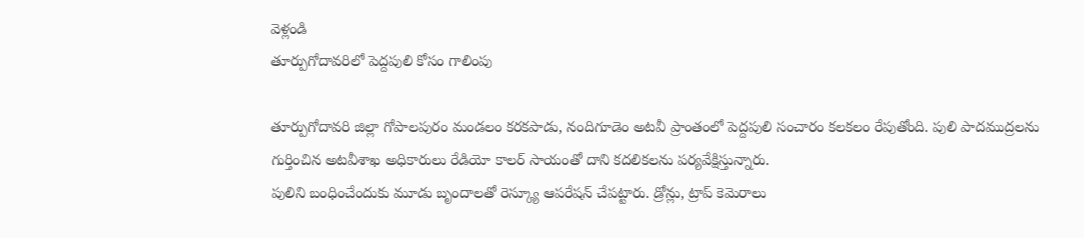వెళ్లండి
తూర్పుగోదావరిలో పెద్దపులి కోసం గాలింపు

తూర్పుగోదావరి జిల్లా గోపాలపురం మండలం కరకపాడు, నందిగూడెం అటవీ ప్రాంతంలో పెద్దపులి సంచారం కలకలం రేపుతోంది. పులి పాదముద్రలను గుర్తించిన అటవీశాఖ అధికారులు రేడియో కాలర్ సాయంతో దాని కదలికలను పర్యవేక్షిస్తున్నారు.
పులిని బంధించేందుకు మూడు బృందాలతో రెస్క్యూ ఆపరేషన్ చేపట్టారు. డ్రోన్లు, ట్రాప్ కెమెరాలు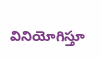వినియోగిస్తూ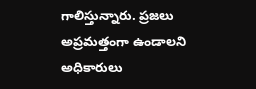గాలిస్తున్నారు. ప్రజలు అప్రమత్తంగా ఉండాలని అధికారులు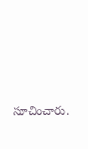సూచించారు.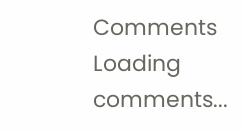Comments
Loading comments...